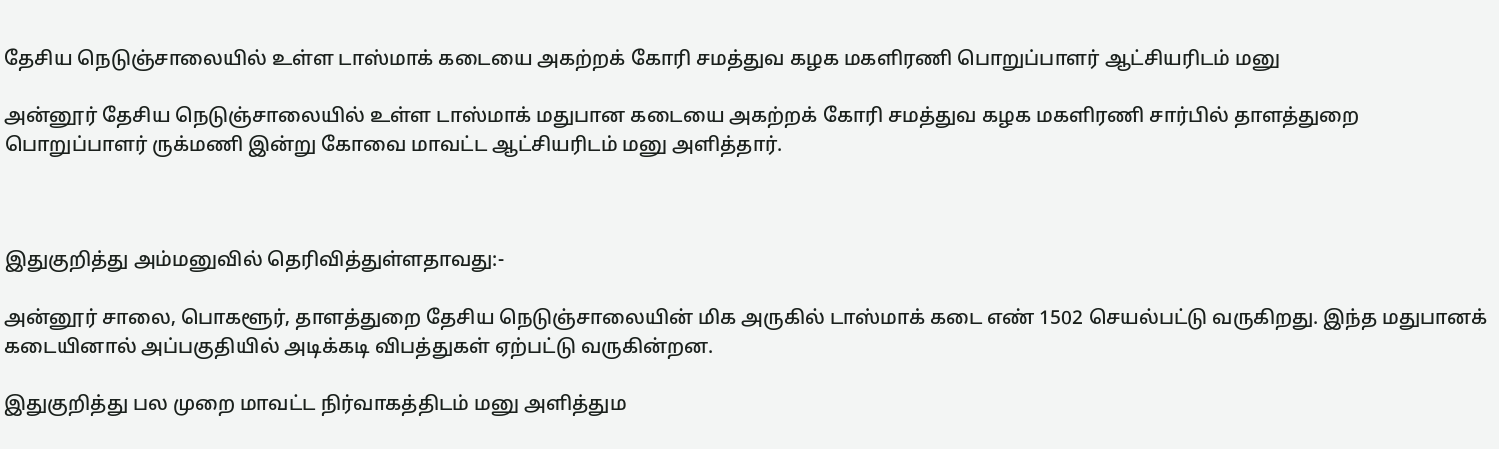தேசிய நெடுஞ்சாலையில் உள்ள டாஸ்மாக் கடையை அகற்றக் கோரி சமத்துவ கழக மகளிரணி பொறுப்பாளர் ஆட்சியரிடம் மனு

அன்னூர் தேசிய நெடுஞ்சாலையில் உள்ள டாஸ்மாக் மதுபான கடையை அகற்றக் கோரி சமத்துவ கழக மகளிரணி சார்பில் தாளத்துறை பொறுப்பாளர் ருக்மணி இன்று கோவை மாவட்ட ஆட்சியரிடம் மனு அளித்தார்.



இதுகுறித்து அம்மனுவில் தெரிவித்துள்ளதாவது:-

அன்னூர் சாலை, பொகளூர், தாளத்துறை தேசிய நெடுஞ்சாலையின் மிக அருகில் டாஸ்மாக் கடை எண் 1502 செயல்பட்டு வருகிறது. இந்த மதுபானக் கடையினால் அப்பகுதியில் அடிக்கடி விபத்துகள் ஏற்பட்டு வருகின்றன.

இதுகுறித்து பல முறை மாவட்ட நிர்வாகத்திடம் மனு அளித்தும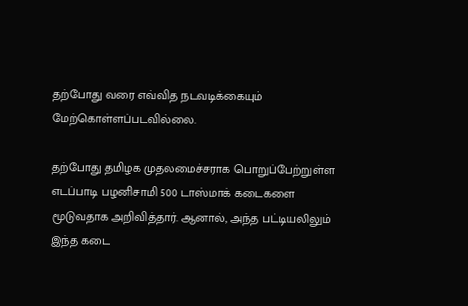தற்போது வரை எவ்வித நடவடிக்கையும் மேற்கொள்ளப்படவில்லை.

தற்போது தமிழக முதலமைச்சராக பொறுப்பேற்றுள்ள எடப்பாடி பழனிசாமி 500 டாஸ்மாக் கடைகளை மூடுவதாக அறிவித்தார். ஆனால், அந்த பட்டியலிலும் இந்த கடை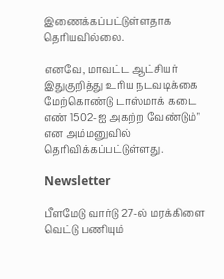இணைக்கப்பட்டுள்ளதாக தெரியவில்லை.

எனவே, மாவட்ட ஆட்சியர் இதுகுறித்து உரிய நடவடிக்கை மேற்கொண்டு டாஸ்மாக் கடை எண் 1502-ஐ அகற்ற வேண்டும்" என அம்மனுவில் தெரிவிக்கப்பட்டுள்ளது.

Newsletter

பீளமேடு வார்டு 27-ல் மரக்கிளை வெட்டு பணியும்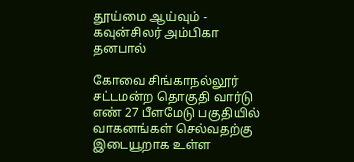தூய்மை ஆய்வும் - கவுன்சிலர் அம்பிகா தனபால்

கோவை சிங்காநல்லூர் சட்டமன்ற தொகுதி வார்டு எண் 27 பீளமேடு பகுதியில் வாகனங்கள் செல்வதற்கு இடையூறாக உள்ள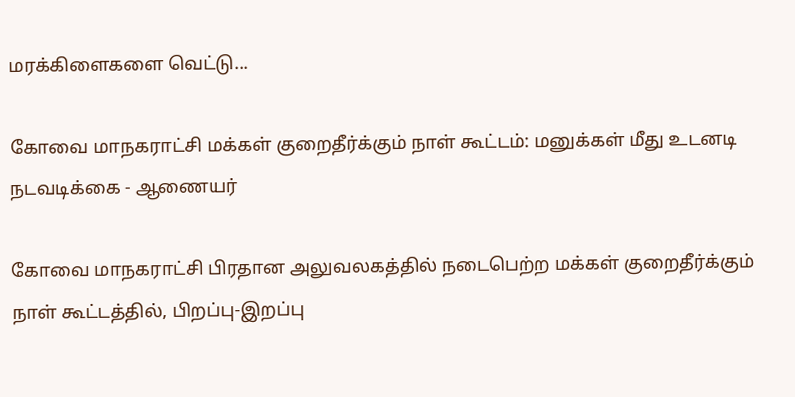மரக்கிளைகளை வெட்டு...

கோவை மாநகராட்சி மக்கள் குறைதீர்க்கும் நாள் கூட்டம்: மனுக்கள் மீது உடனடி நடவடிக்கை - ஆணையர்

கோவை மாநகராட்சி பிரதான அலுவலகத்தில் நடைபெற்ற மக்கள் குறைதீர்க்கும் நாள் கூட்டத்தில், பிறப்பு-இறப்பு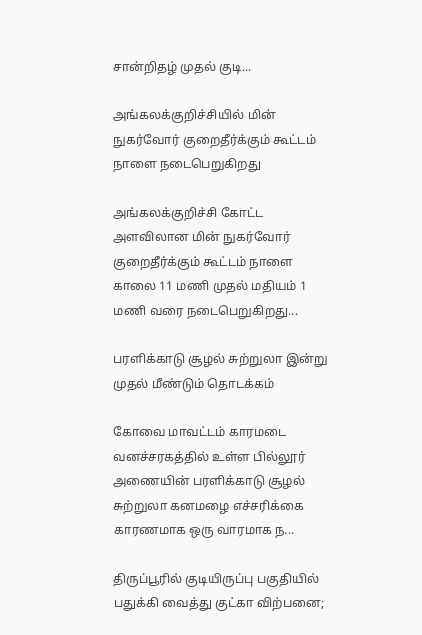சான்றிதழ் முதல் குடி...

அங்கலக்குறிச்சியில் மின் நுகர்வோர் குறைதீர்க்கும் கூட்டம் நாளை நடைபெறுகிறது

அங்கலக்குறிச்சி கோட்ட அளவிலான மின் நுகர்வோர் குறைதீர்க்கும் கூட்டம் நாளை காலை 11 மணி முதல் மதியம் 1 மணி வரை நடைபெறுகிறது...

பரளிக்காடு சூழல் சுற்றுலா இன்று முதல் மீண்டும் தொடக்கம்

கோவை மாவட்டம் காரமடை வனச்சரகத்தில் உள்ள பில்லூர் அணையின் பரளிக்காடு சூழல் சுற்றுலா கனமழை எச்சரிக்கை காரணமாக ஒரு வாரமாக ந...

திருப்பூரில் குடியிருப்பு பகுதியில் பதுக்கி வைத்து குட்கா விற்பனை;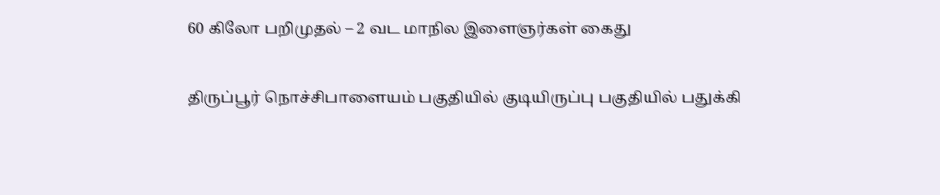60 கிலோ பறிமுதல் – 2 வட மாநில இளைஞர்கள் கைது

திருப்பூர் நொச்சிபாளையம் பகுதியில் குடியிருப்பு பகுதியில் பதுக்கி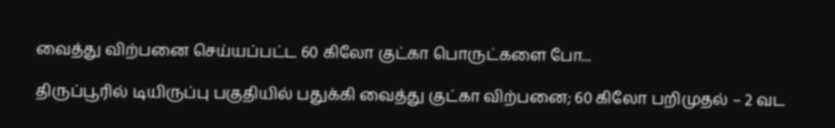வைத்து விற்பனை செய்யப்பட்ட 60 கிலோ குட்கா பொருட்களை போ...

திருப்பூரில் டியிருப்பு பகுதியில் பதுக்கி வைத்து குட்கா விற்பனை; 60 கிலோ பறிமுதல் – 2 வட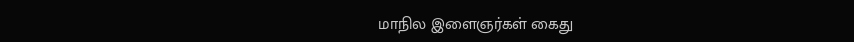மாநில இளைஞர்கள் கைது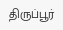திருப்பூர்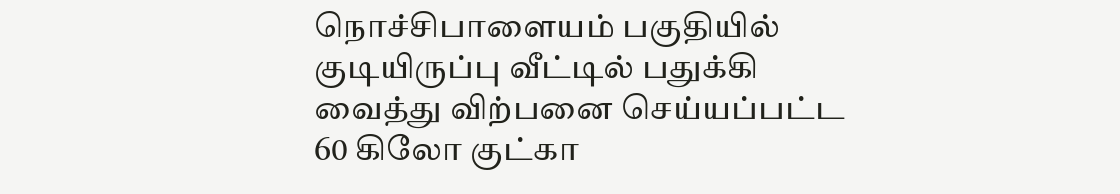நொச்சிபாளையம் பகுதியில் குடியிருப்பு வீட்டில் பதுக்கி வைத்து விற்பனை செய்யப்பட்ட 60 கிலோ குட்கா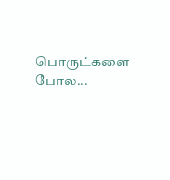பொருட்களை போல...